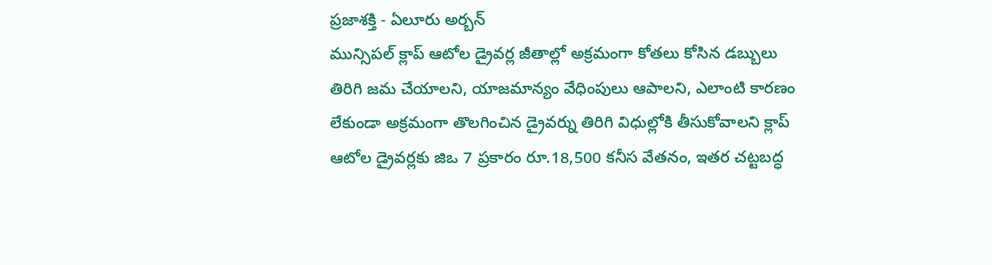ప్రజాశక్తి - ఏలూరు అర్బన్
మున్సిపల్ క్లాప్ ఆటోల డ్రైవర్ల జీతాల్లో అక్రమంగా కోతలు కోసిన డబ్బులు తిరిగి జమ చేయాలని, యాజమాన్యం వేధింపులు ఆపాలని, ఎలాంటి కారణం లేకుండా అక్రమంగా తొలగించిన డ్రైవర్ను తిరిగి విధుల్లోకి తీసుకోవాలని క్లాప్ ఆటోల డ్రైవర్లకు జిఒ 7 ప్రకారం రూ.18,500 కనీస వేతనం, ఇతర చట్టబద్ధ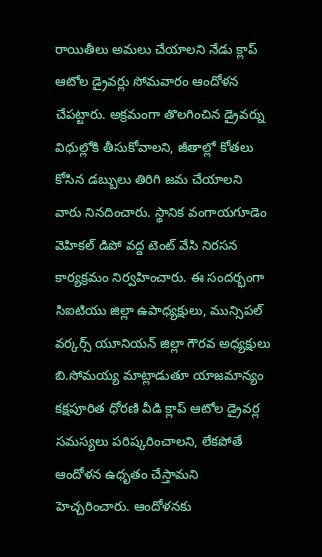రాయితీలు అమలు చేయాలని నేడు క్లాప్ ఆటోల డ్రైవర్లు సోమవారం ఆందోళన చేపట్టారు. అక్రమంగా తొలగించిన డ్రైవర్ను విధుల్లోకి తీసుకోవాలని, జీతాల్లో కోతలు కోసిన డబ్బులు తిరిగి జమ చేయాలని వారు నినదించారు. స్థానిక వంగాయగూడెం వెహికల్ డిపో వద్ద టెంట్ వేసి నిరసన కార్యక్రమం నిర్వహించారు. ఈ సందర్భంగా సిఐటియు జిల్లా ఉపాధ్యక్షులు, మున్సిపల్ వర్కర్స్ యూనియన్ జిల్లా గౌరవ అధ్యక్షులు బి.సోమయ్య మాట్లాడుతూ యాజమాన్యం కక్షపూరిత ధోరణి వీడి క్లాప్ ఆటోల డ్రైవర్ల సమస్యలు పరిష్కరించాలని, లేకపోతే ఆందోళన ఉధృతం చేస్తామని హెచ్చరించారు. ఆందోళనకు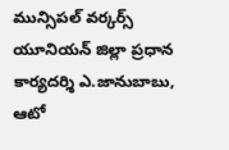మున్సిపల్ వర్కర్స్ యూనియన్ జిల్లా ప్రధాన కార్యదర్శి ఎ.జానుబాబు, ఆటో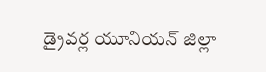డ్రైవర్ల యూనియన్ జిల్లా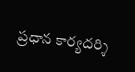ప్రధాన కార్యదర్శి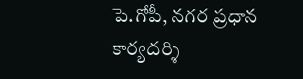పె.గోపీ, నగర ప్రధాన కార్యదర్శి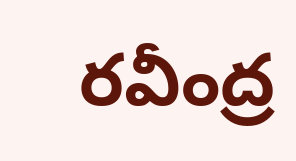రవీంద్ర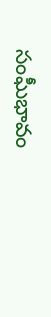సంఘీభావం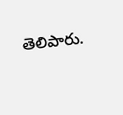తెలిపారు.